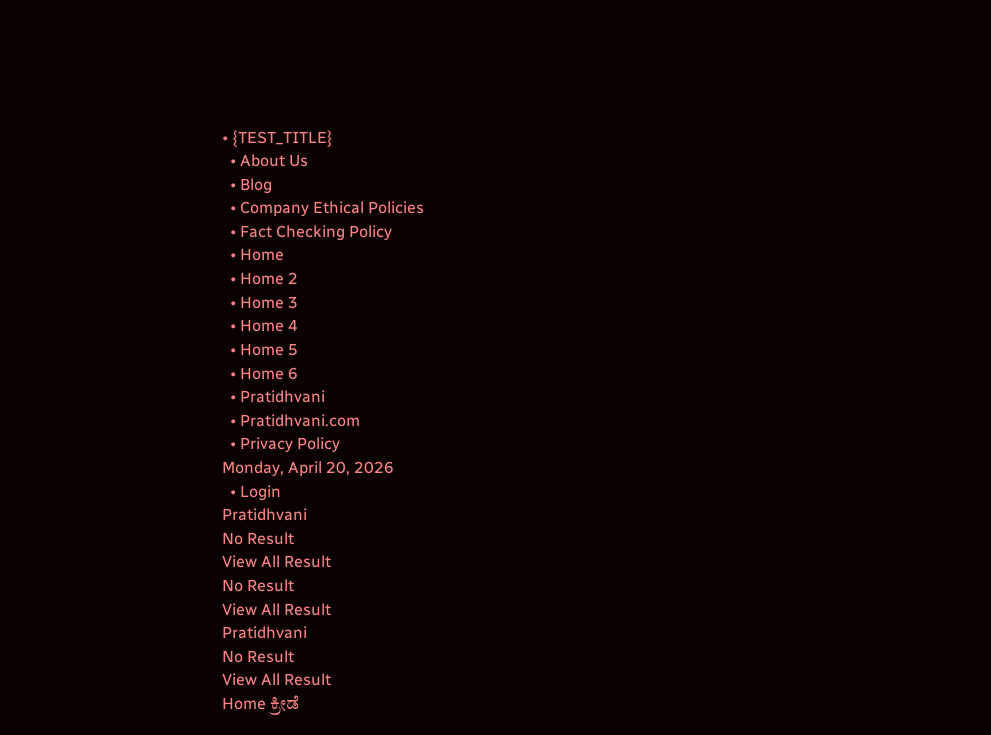• {TEST_TITLE}
  • About Us
  • Blog
  • Company Ethical Policies
  • Fact Checking Policy
  • Home
  • Home 2
  • Home 3
  • Home 4
  • Home 5
  • Home 6
  • Pratidhvani
  • Pratidhvani.com
  • Privacy Policy
Monday, April 20, 2026
  • Login
Pratidhvani
No Result
View All Result
No Result
View All Result
Pratidhvani
No Result
View All Result
Home ಕ್ರೀಡೆ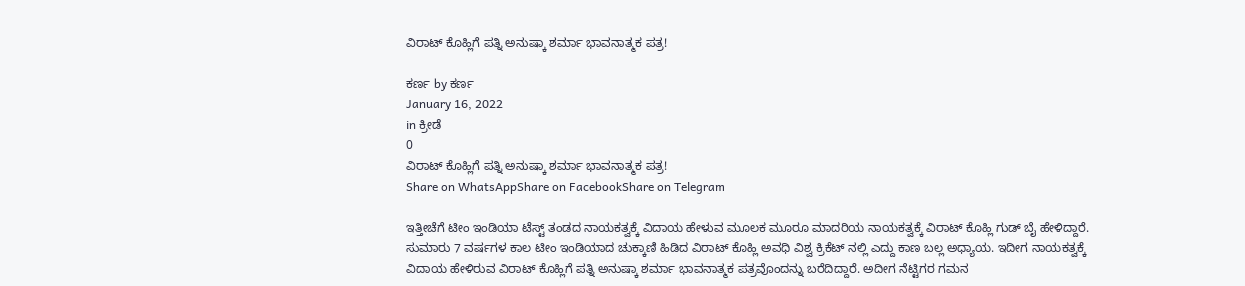ವಿರಾಟ್ ಕೊಹ್ಲಿಗೆ ಪತ್ನಿ ಅನುಷ್ಕಾ ಶರ್ಮಾ ಭಾವನಾತ್ಮಕ ಪತ್ರ!

ಕರ್ಣ by ಕರ್ಣ
January 16, 2022
in ಕ್ರೀಡೆ
0
ವಿರಾಟ್ ಕೊಹ್ಲಿಗೆ ಪತ್ನಿ ಅನುಷ್ಕಾ ಶರ್ಮಾ ಭಾವನಾತ್ಮಕ ಪತ್ರ!
Share on WhatsAppShare on FacebookShare on Telegram

ಇತ್ತೀಚೆಗೆ ಟೀಂ ಇಂಡಿಯಾ ಟೆಸ್ಟ್ ತಂಡದ ನಾಯಕತ್ವಕ್ಕೆ ವಿದಾಯ ಹೇಳುವ ಮೂಲಕ ಮೂರೂ ಮಾದರಿಯ ನಾಯಕತ್ವಕ್ಕೆ ವಿರಾಟ್ ಕೊಹ್ಲಿ ಗುಡ್ ಬೈ ಹೇಳಿದ್ದಾರೆ. ಸುಮಾರು 7 ವರ್ಷಗಳ ಕಾಲ ಟೀಂ ಇಂಡಿಯಾದ ಚುಕ್ಕಾಣಿ ಹಿಡಿದ ವಿರಾಟ್ ಕೊಹ್ಲಿ ಅವಧಿ ವಿಶ್ವ ಕ್ರಿಕೆಟ್ ನಲ್ಲಿ ಎದ್ದು ಕಾಣ ಬಲ್ಲ ಅಧ್ಯಾಯ. ಇದೀಗ ನಾಯಕತ್ವಕ್ಕೆ ವಿದಾಯ ಹೇಳಿರುವ ವಿರಾಟ್ ಕೊಹ್ಲಿಗೆ ಪತ್ನಿ ಅನುಷ್ಕಾ ಶರ್ಮಾ ಭಾವನಾತ್ಮಕ ಪತ್ರವೊಂದನ್ನು ಬರೆದಿದ್ದಾರೆ. ಅದೀಗ ನೆಟ್ಟಿಗರ ಗಮನ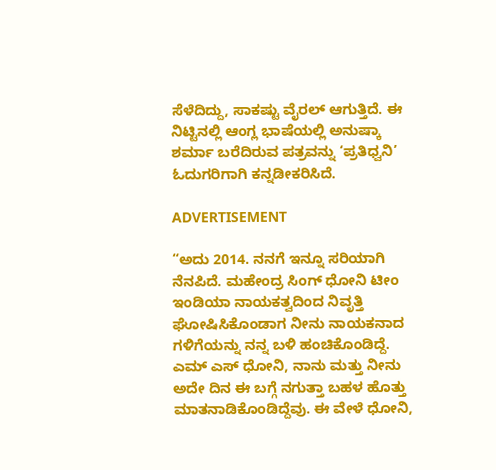ಸೆಳೆದಿದ್ದು, ಸಾಕಷ್ಟು ವೈರಲ್ ಆಗುತ್ತಿದೆ. ಈ ನಿಟ್ಟಿನಲ್ಲಿ ಆಂಗ್ಲ ಭಾಷೆಯಲ್ಲಿ ಅನುಷ್ಕಾ ಶರ್ಮಾ ಬರೆದಿರುವ ಪತ್ರವನ್ನು ‘ಪ್ರತಿಧ್ವನಿ’ ಓದುಗರಿಗಾಗಿ ಕನ್ನಡೀಕರಿಸಿದೆ.

ADVERTISEMENT

“ಅದು 2014. ನನಗೆ ಇನ್ನೂ ಸರಿಯಾಗಿ ನೆನಪಿದೆ. ಮಹೇಂದ್ರ ಸಿಂಗ್ ಧೋನಿ ಟೀಂ ಇಂಡಿಯಾ ನಾಯಕತ್ವದಿಂದ ನಿವೃತ್ತಿ ಘೋಷಿಸಿಕೊಂಡಾಗ ನೀನು ನಾಯಕನಾದ ಗಳಿಗೆಯನ್ನು ನನ್ನ ಬಳಿ ಹಂಚಿಕೊಂಡಿದ್ದೆ. ಎಮ್ ಎಸ್ ಧೋನಿ, ನಾನು ಮತ್ತು ನೀನು ಅದೇ ದಿನ ಈ ಬಗ್ಗೆ ನಗುತ್ತಾ ಬಹಳ ಹೊತ್ತು ಮಾತನಾಡಿಕೊಂಡಿದ್ದೆವು. ಈ ವೇಳೆ ಧೋನಿ,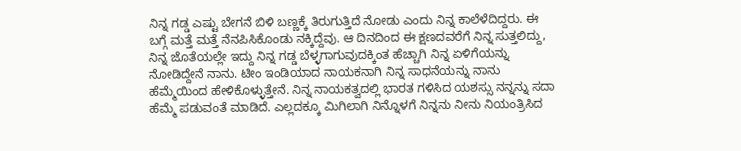ನಿನ್ನ ಗಡ್ಡ ಎಷ್ಟು ಬೇಗನೆ ಬಿಳಿ ಬಣ್ಣಕ್ಕೆ ತಿರುಗುತ್ತಿದೆ ನೋಡು ಎಂದು ನಿನ್ನ ಕಾಲೆಳೆದಿದ್ದರು. ಈ ಬಗ್ಗೆ ಮತ್ತೆ ಮತ್ತೆ ನೆನಪಿಸಿಕೊಂಡು ನಕ್ಕಿದ್ದೆವು. ಆ ದಿನದಿಂದ ಈ ಕ್ಷಣದವರೆಗೆ ನಿನ್ನ ಸುತ್ತಲಿದ್ದು, ನಿನ್ನ ಜೊತೆಯಲ್ಲೇ ಇದ್ದು ನಿನ್ನ ಗಡ್ಡ ಬೆಳ್ಳಗಾಗುವುದಕ್ಕಿಂತ ಹೆಚ್ಚಾಗಿ ನಿನ್ನ ಏಳಿಗೆಯನ್ನು ನೋಡಿದ್ದೇನೆ ನಾನು. ಟೀಂ ಇಂಡಿಯಾದ ನಾಯಕನಾಗಿ ನಿನ್ನ ಸಾಧನೆಯನ್ನು ನಾನು ಹೆಮ್ಮೆಯಿಂದ ಹೇಳಿಕೊಳ್ಳುತ್ತೇನೆ. ನಿನ್ನ ನಾಯಕತ್ವದಲ್ಲಿ ಭಾರತ ಗಳಿಸಿದ ಯಶಸ್ಸು ನನ್ನನ್ನು ಸದಾ ಹೆಮ್ಮೆ ಪಡುವಂತೆ ಮಾಡಿದೆ. ಎಲ್ಲದಕ್ಕೂ ಮಿಗಿಲಾಗಿ ನಿನ್ನೊಳಗೆ ನಿನ್ನನು ನೀನು ನಿಯಂತ್ರಿಸಿದ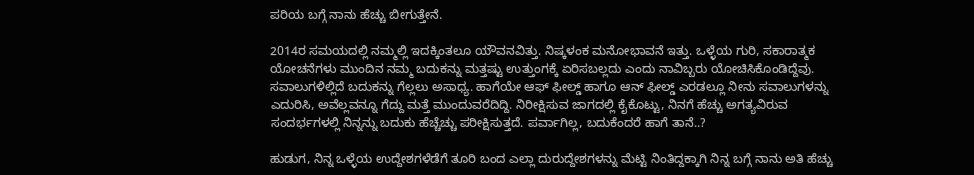ಪರಿಯ ಬಗ್ಗೆ ನಾನು ಹೆಚ್ಚು ಬೀಗುತ್ತೇನೆ.

2014ರ ಸಮಯದಲ್ಲಿ ನಮ್ಮಲ್ಲಿ ಇದಕ್ಕಿಂತಲೂ ಯೌವನವಿತ್ತು‌. ನಿಷ್ಕಳಂಕ ಮನೋಭಾವನೆ ಇತ್ತು. ಒಳ್ಳೆಯ ಗುರಿ, ಸಕಾರಾತ್ಮಕ ಯೋಚನೆಗಳು ಮುಂದಿನ ನಮ್ಮ ಬದುಕನ್ನು ಮತ್ತಷ್ಟು ಉತ್ತುಂಗಕ್ಕೆ ಏರಿಸಬಲ್ಲದು ಎಂದು ನಾವಿಬ್ಬರು ಯೋಚಿಸಿಕೊಂಡಿದ್ದೆವು. ಸವಾಲುಗಳಿಲ್ಲಿದೆ ಬದುಕನ್ನು ಗೆಲ್ಲಲು ಅಸಾಧ್ಯ. ಹಾಗೆಯೇ ಆಫ್ ಫೀಲ್ಡ್ ಹಾಗೂ ಆನ್ ಫೀಲ್ಡ್ ಎರಡಲ್ಲೂ ನೀನು ಸವಾಲುಗಳನ್ನು ಎದುರಿಸಿ, ಅವೆಲ್ಲವನ್ನೂ ಗೆದ್ದು ಮತ್ತೆ ಮುಂದುವರೆದಿದ್ದಿ. ನಿರೀಕ್ಷಿಸುವ ಜಾಗದಲ್ಲಿ ಕೈಕೊಟ್ಟು, ನಿನಗೆ ಹೆಚ್ಚು ಅಗತ್ಯವಿರುವ ಸಂದರ್ಭಗಳಲ್ಲಿ ನಿನ್ನನ್ನು ಬದುಕು ಹೆಚ್ಚೆಚ್ಚು ಪರೀಕ್ಷಿಸುತ್ತದೆ. ಪರ್ವಾಗಿಲ್ಲ, ಬದುಕೆಂದರೆ ಹಾಗೆ ತಾನೆ..?

ಹುಡುಗ, ನಿನ್ನ ಒಳ್ಳೆಯ ಉದ್ದೇಶಗಳೆಡೆಗೆ ತೂರಿ ಬಂದ ಎಲ್ಲಾ ದುರುದ್ದೇಶಗಳನ್ನು ಮೆಟ್ಟಿ ನಿಂತಿದ್ದಕ್ಕಾಗಿ ನಿನ್ನ ಬಗ್ಗೆ ನಾನು ಅತಿ ಹೆಚ್ಚು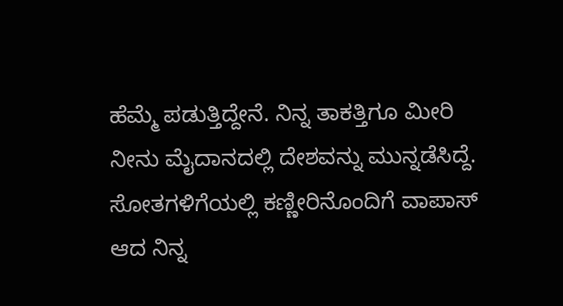ಹೆಮ್ಮೆ ಪಡುತ್ತಿದ್ದೇನೆ. ನಿನ್ನ ತಾಕತ್ತಿಗೂ ಮೀರಿ ನೀನು ಮೈದಾನದಲ್ಲಿ ದೇಶವನ್ನು ಮುನ್ನಡೆಸಿದ್ದೆ. ಸೋತಗಳಿಗೆಯಲ್ಲಿ ಕಣ್ಣೀರಿನೊಂದಿಗೆ ವಾಪಾಸ್ ಆದ ನಿನ್ನ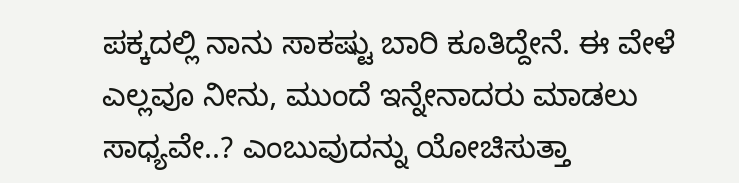ಪಕ್ಕದಲ್ಲಿ ನಾನು ಸಾಕಷ್ಟು ಬಾರಿ ಕೂತಿದ್ದೇನೆ. ಈ ವೇಳೆ ಎಲ್ಲವೂ ನೀನು, ಮುಂದೆ ಇನ್ನೇನಾದರು ಮಾಡಲು ಸಾಧ್ಯವೇ..? ಎಂಬುವುದನ್ನು ಯೋಚಿಸುತ್ತಾ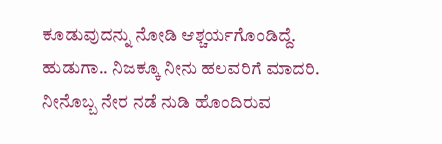ಕೂಡುವುದನ್ನು ನೋಡಿ ಆಶ್ಚರ್ಯಗೊಂಡಿದ್ದೆ. ಹುಡುಗಾ.. ನಿಜಕ್ಕೂ ನೀನು ಹಲವರಿಗೆ ಮಾದರಿ. ನೀನೊಬ್ಬ ನೇರ ನಡೆ ನುಡಿ ಹೊಂದಿರುವ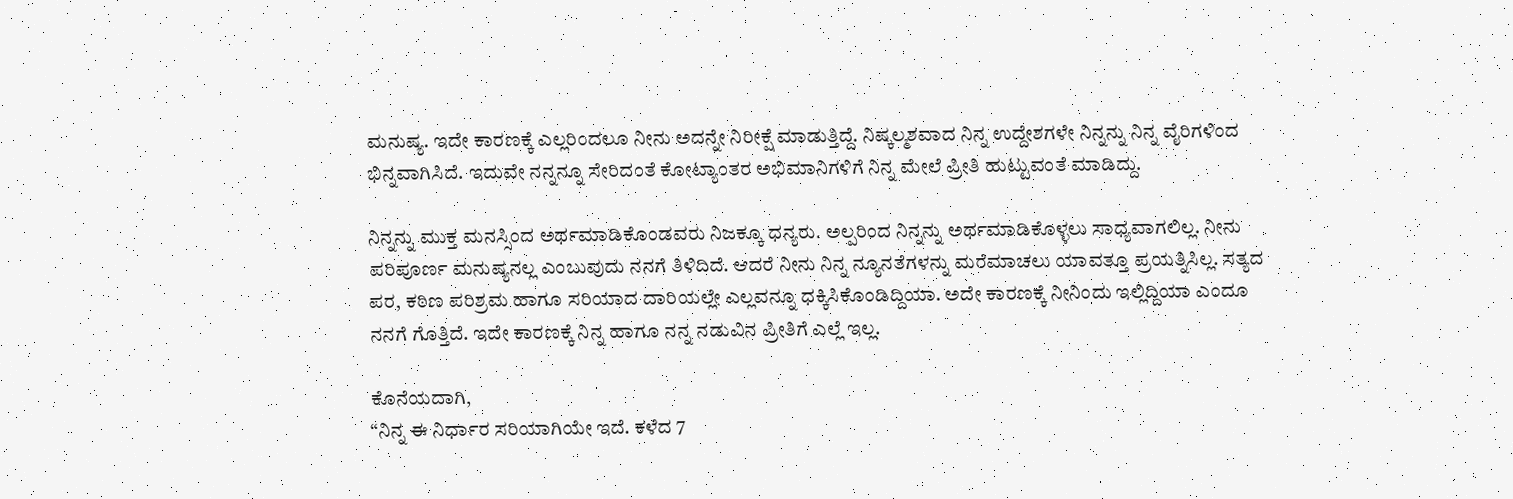ಮನುಷ್ಯ. ಇದೇ ಕಾರಣಕ್ಕೆ ಎಲ್ಲರಿಂದಲೂ ನೀನು ಅದನ್ನೇ ನಿರೀಕ್ಷೆ ಮಾಡುತ್ತಿದ್ದೆ. ನಿಷ್ಕಲ್ಮಶವಾದ ನಿನ್ನ ಉದ್ದೇಶಗಳೇ ನಿನ್ನನ್ನು ನಿನ್ನ ವೈರಿಗಳಿಂದ ಭಿನ್ನವಾಗಿಸಿದೆ. ಇದುವೇ ನನ್ನನ್ನೂ ಸೇರಿದಂತೆ ಕೋಟ್ಯಾಂತರ ಅಭಿಮಾನಿಗಳಿಗೆ ನಿನ್ನ ಮೇಲೆ ಪ್ರೀತಿ ಹುಟ್ಟುವಂತೆ ಮಾಡಿದ್ದು.

ನಿನ್ನನ್ನು ಮುಕ್ತ ಮನಸ್ಸಿಂದ ಅರ್ಥಮಾಡಿಕೊಂಡವರು ನಿಜಕ್ಕೂ ಧನ್ಯರು. ಅಲ್ಪರಿಂದ ನಿನ್ನನ್ನು ಅರ್ಥಮಾಡಿಕೊಳ್ಳಲು ಸಾಧ್ಯವಾಗಲಿಲ್ಲ. ನೀನು ಪರಿಪೂರ್ಣ ಮನುಷ್ಯನಲ್ಲ ಎಂಬುವುದು ನನಗೆ ತಿಳಿದಿದೆ. ಆದರೆ ನೀನು ನಿನ್ನ ನ್ಯೂನತೆಗಳನ್ನು ಮರೆಮಾಚಲು ಯಾವತ್ತೂ ಪ್ರಯತ್ನಿಸಿಲ್ಲ. ಸತ್ಯದ ಪರ, ಕಠಿಣ ಪರಿಶ್ರಮ ಹಾಗೂ ಸರಿಯಾದ ದಾರಿಯಲ್ಲೇ ಎಲ್ಲವನ್ನೂ ಧಕ್ಕಿಸಿಕೊಂಡಿದ್ದಿಯಾ. ಅದೇ ಕಾರಣಕ್ಕೆ ನೀನಿಂದು ಇಲ್ಲಿದ್ದಿಯಾ ಎಂದೂ ನನಗೆ ಗೊತ್ತಿದೆ. ಇದೇ ಕಾರಣಕ್ಕೆ ನಿನ್ನ ಹಾಗೂ ನನ್ನ ನಡುವಿನ ಪ್ರೀತಿಗೆ ಎಲ್ಲೆ ಇಲ್ಲ.

ಕೊನೆಯದಾಗಿ,
“ನಿನ್ನ ಈ ನಿರ್ಧಾರ ಸರಿಯಾಗಿಯೇ ಇದೆ. ಕಳೆದ 7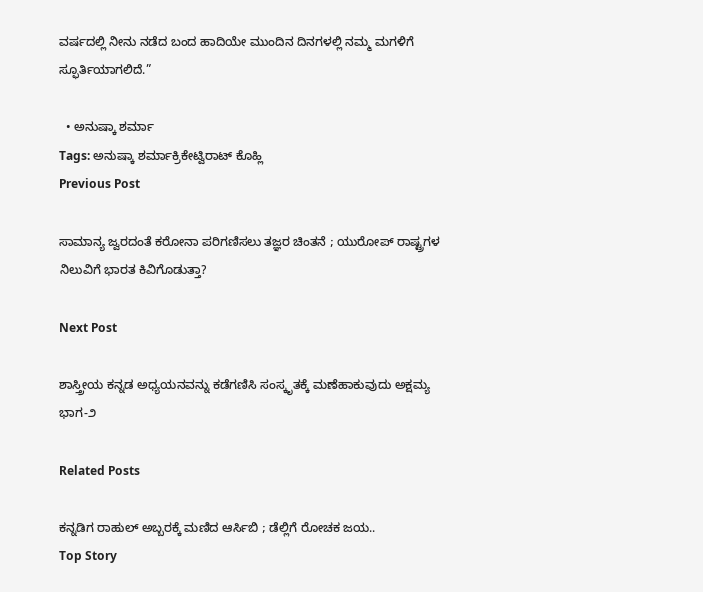ವರ್ಷದಲ್ಲಿ ನೀನು ನಡೆದ ಬಂದ ಹಾದಿಯೇ ಮುಂದಿನ ದಿನಗಳಲ್ಲಿ ನಮ್ಮ ಮಗಳಿಗೆ ಸ್ಫೂರ್ತಿಯಾಗಲಿದೆ.”

  • ಅನುಷ್ಕಾ ಶರ್ಮಾ
Tags: ಅನುಷ್ಕಾ ಶರ್ಮಾಕ್ರಿಕೇಟ್ವಿರಾಟ್ ಕೊಹ್ಲಿ
Previous Post

ಸಾಮಾನ್ಯ ಜ್ವರದಂತೆ ಕರೋನಾ ಪರಿಗಣಿಸಲು ತಜ್ಞರ ಚಿಂತನೆ ; ಯುರೋಪ್‌ ರಾಷ್ಟ್ರಗಳ ನಿಲುವಿಗೆ ಭಾರತ ಕಿವಿಗೊಡುತ್ತಾ?

Next Post

ಶಾಸ್ತ್ರೀಯ ಕನ್ನಡ ಅಧ್ಯಯನವನ್ನು ಕಡೆಗಣಿಸಿ ಸಂಸ್ಕೃತಕ್ಕೆ ಮಣೆಹಾಕುವುದು ಅಕ್ಷಮ್ಯ ಭಾಗ-೨

Related Posts

ಕನ್ನಡಿಗ ರಾಹುಲ್ ಅಬ್ಬರಕ್ಕೆ ಮಣಿದ ಆರ್ಸಿಬಿ ; ಡೆಲ್ಲಿಗೆ ರೋಚಕ ಜಯ..
Top Story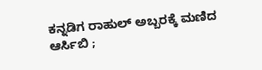ಕನ್ನಡಿಗ ರಾಹುಲ್ ಅಬ್ಬರಕ್ಕೆ ಮಣಿದ ಆರ್ಸಿಬಿ ;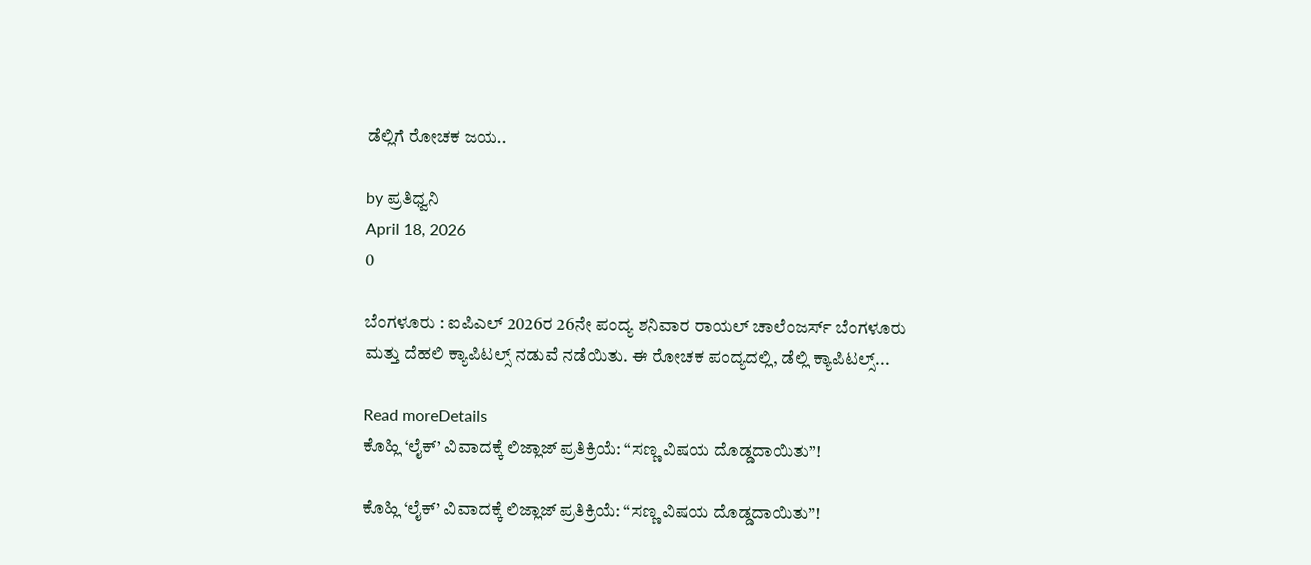ಡೆಲ್ಲಿಗೆ ರೋಚಕ ಜಯ..

by ಪ್ರತಿಧ್ವನಿ
April 18, 2026
0

ಬೆಂಗಳೂರು : ಐಪಿಎಲ್ 2026ರ 26ನೇ ಪಂದ್ಯ ಶನಿವಾರ ರಾಯಲ್ ಚಾಲೆಂಜರ್ಸ್ ಬೆಂಗಳೂರು ಮತ್ತು ದೆಹಲಿ ಕ್ಯಾಪಿಟಲ್ಸ್ ನಡುವೆ ನಡೆಯಿತು. ಈ ರೋಚಕ ಪಂದ್ಯದಲ್ಲಿ, ಡೆಲ್ಲಿ ಕ್ಯಾಪಿಟಲ್ಸ್...

Read moreDetails
ಕೊಹ್ಲಿ ‘ಲೈಕ್’ ವಿವಾದಕ್ಕೆ ಲಿಜ್ಲಾಜ್ ಪ್ರತಿಕ್ರಿಯೆ: “ಸಣ್ಣ ವಿಷಯ ದೊಡ್ಡದಾಯಿತು”!

ಕೊಹ್ಲಿ ‘ಲೈಕ್’ ವಿವಾದಕ್ಕೆ ಲಿಜ್ಲಾಜ್ ಪ್ರತಿಕ್ರಿಯೆ: “ಸಣ್ಣ ವಿಷಯ ದೊಡ್ಡದಾಯಿತು”!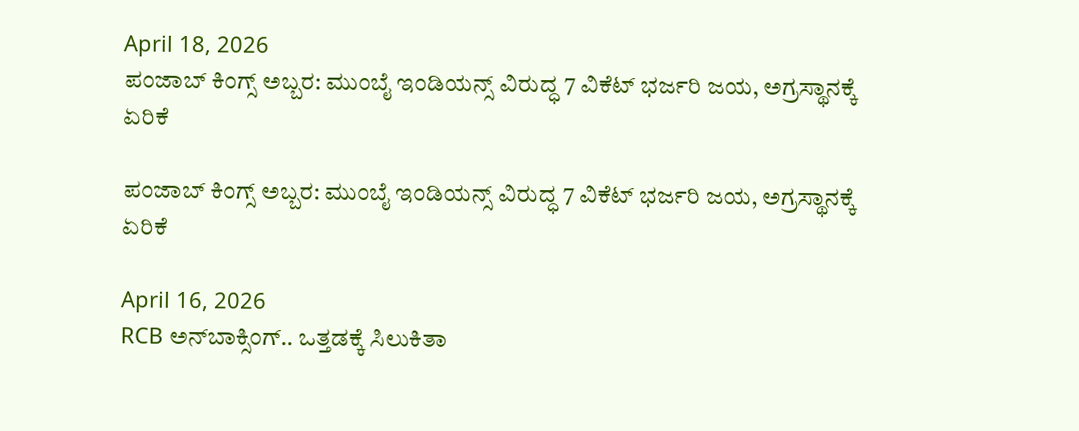April 18, 2026
ಪಂಜಾಬ್ ಕಿಂಗ್ಸ್ ಅಬ್ಬರ: ಮುಂಬೈ ಇಂಡಿಯನ್ಸ್ ವಿರುದ್ಧ 7 ವಿಕೆಟ್ ಭರ್ಜರಿ ಜಯ, ಅಗ್ರಸ್ಥಾನಕ್ಕೆ ಏರಿಕೆ

ಪಂಜಾಬ್ ಕಿಂಗ್ಸ್ ಅಬ್ಬರ: ಮುಂಬೈ ಇಂಡಿಯನ್ಸ್ ವಿರುದ್ಧ 7 ವಿಕೆಟ್ ಭರ್ಜರಿ ಜಯ, ಅಗ್ರಸ್ಥಾನಕ್ಕೆ ಏರಿಕೆ

April 16, 2026
RCB ಅನ್‌ಬಾಕ್ಸಿಂಗ್‌.. ಒತ್ತಡಕ್ಕೆ ಸಿಲುಕಿತಾ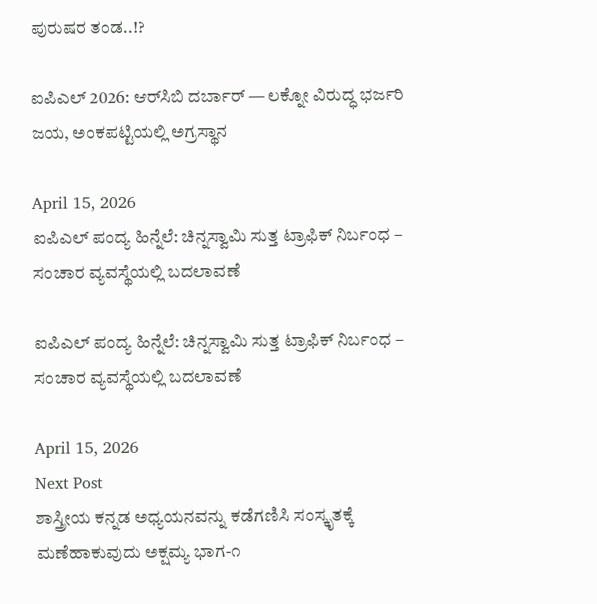ಪುರುಷರ ತಂಡ..!?

ಐಪಿಎಲ್ 2026: ಆರ್‌ಸಿಬಿ ದರ್ಬಾರ್ — ಲಕ್ನೋ ವಿರುದ್ಧ ಭರ್ಜರಿ ಜಯ, ಅಂಕಪಟ್ಟಿಯಲ್ಲಿ ಅಗ್ರಸ್ಥಾನ

April 15, 2026
ಐಪಿಎಲ್ ಪಂದ್ಯ ಹಿನ್ನೆಲೆ: ಚಿನ್ನಸ್ವಾಮಿ ಸುತ್ತ ಟ್ರಾಫಿಕ್ ನಿರ್ಬಂಧ – ಸಂಚಾರ ವ್ಯವಸ್ಥೆಯಲ್ಲಿ ಬದಲಾವಣೆ

ಐಪಿಎಲ್ ಪಂದ್ಯ ಹಿನ್ನೆಲೆ: ಚಿನ್ನಸ್ವಾಮಿ ಸುತ್ತ ಟ್ರಾಫಿಕ್ ನಿರ್ಬಂಧ – ಸಂಚಾರ ವ್ಯವಸ್ಥೆಯಲ್ಲಿ ಬದಲಾವಣೆ

April 15, 2026
Next Post
ಶಾಸ್ತ್ರೀಯ ಕನ್ನಡ ಅಧ್ಯಯನವನ್ನು ಕಡೆಗಣಿಸಿ ಸಂಸ್ಕೃತಕ್ಕೆ ಮಣೆಹಾಕುವುದು ಅಕ್ಷಮ್ಯ ಭಾಗ-೧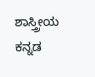ಶಾಸ್ತ್ರೀಯ ಕನ್ನಡ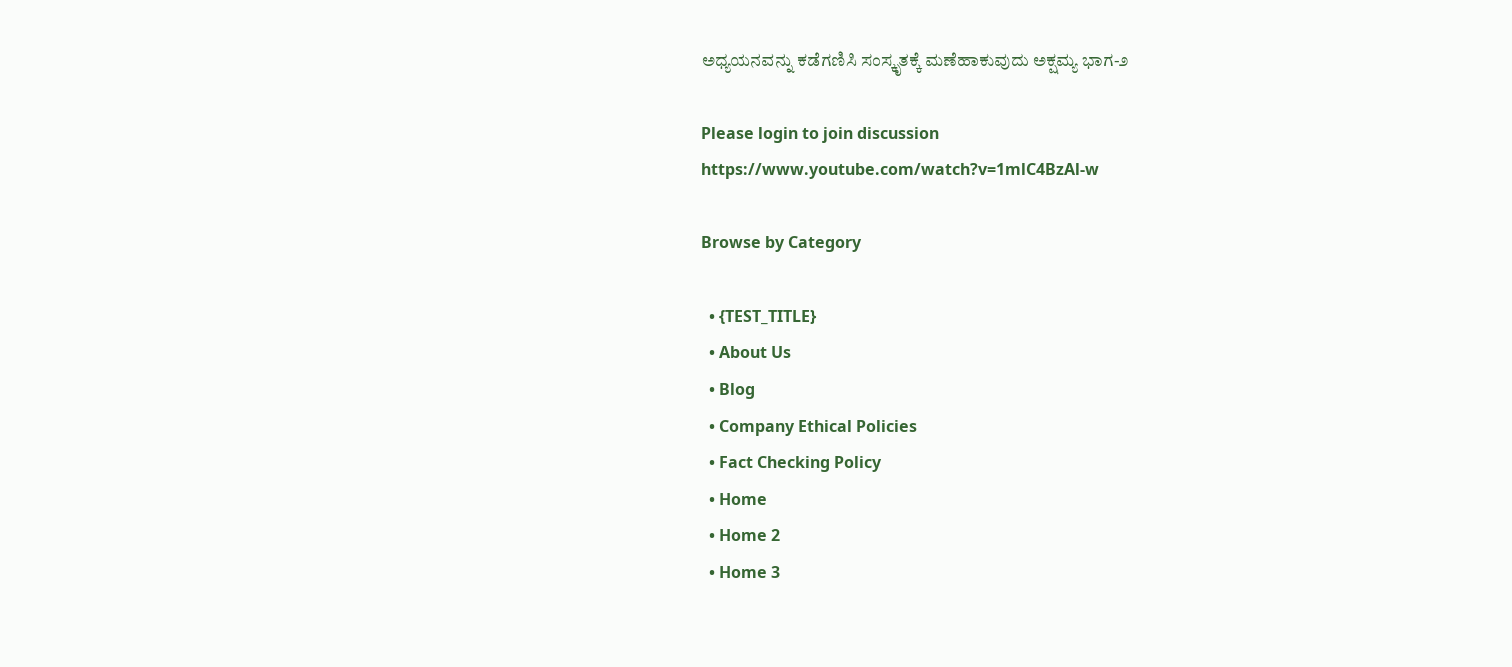ಅಧ್ಯಯನವನ್ನು ಕಡೆಗಣಿಸಿ ಸಂಸ್ಕೃತಕ್ಕೆ ಮಣೆಹಾಕುವುದು ಅಕ್ಷಮ್ಯ ಭಾಗ-೨

Please login to join discussion
https://www.youtube.com/watch?v=1mlC4BzAl-w

Browse by Category

  • {TEST_TITLE}
  • About Us
  • Blog
  • Company Ethical Policies
  • Fact Checking Policy
  • Home
  • Home 2
  • Home 3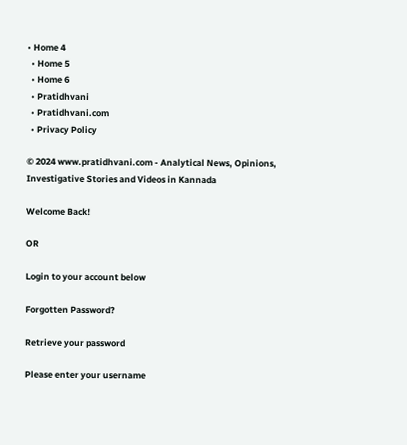• Home 4
  • Home 5
  • Home 6
  • Pratidhvani
  • Pratidhvani.com
  • Privacy Policy

© 2024 www.pratidhvani.com - Analytical News, Opinions, Investigative Stories and Videos in Kannada

Welcome Back!

OR

Login to your account below

Forgotten Password?

Retrieve your password

Please enter your username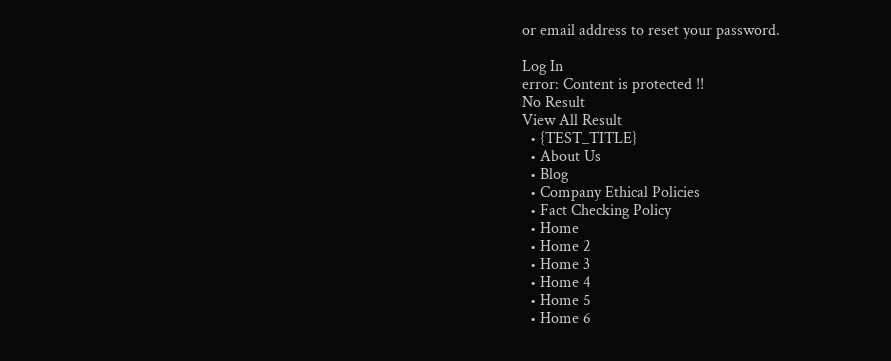or email address to reset your password.

Log In
error: Content is protected !!
No Result
View All Result
  • {TEST_TITLE}
  • About Us
  • Blog
  • Company Ethical Policies
  • Fact Checking Policy
  • Home
  • Home 2
  • Home 3
  • Home 4
  • Home 5
  • Home 6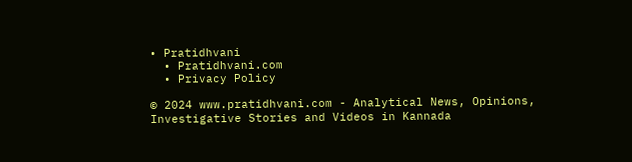• Pratidhvani
  • Pratidhvani.com
  • Privacy Policy

© 2024 www.pratidhvani.com - Analytical News, Opinions, Investigative Stories and Videos in Kannada